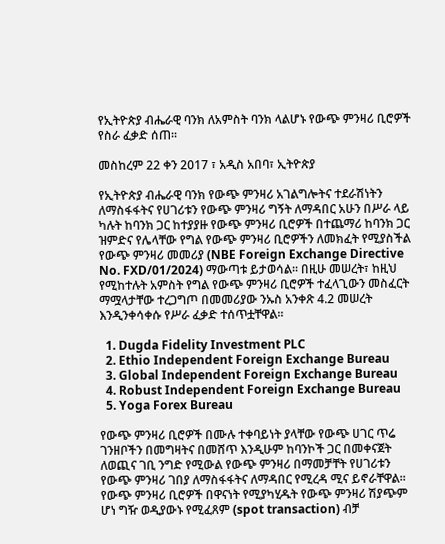የኢትዮጵያ ብሔራዊ ባንክ ለአምስት ባንክ ላልሆኑ የውጭ ምንዛሪ ቢሮዎች የስራ ፈቃድ ሰጠ።

መስከረም 22 ቀን 2017 ፣ አዲስ አበባ፣ ኢትዮጵያ

የኢትዮጵያ ብሔራዊ ባንክ የውጭ ምንዛሪ አገልግሎትና ተደራሽነትን ለማስፋፋትና የሀገሪቱን የውጭ ምንዛሪ ግኝት ለማዳበር አሁን በሥራ ላይ ካሉት ከባንክ ጋር ከተያያዙ የውጭ ምንዛሪ ቢሮዎች በተጨማሪ ከባንክ ጋር ዝምድና የሌላቸው የግል የውጭ ምንዛሪ ቢሮዎችን ለመክፈት የሚያስችል የውጭ ምንዛሪ መመሪያ (NBE Foreign Exchange Directive No. FXD/01/2024) ማውጣቱ ይታወሳል፡፡ በዚሁ መሠረት፣ ከዚህ የሚከተሉት አምስት የግል የውጭ ምንዛሪ ቢሮዎች ተፈላጊውን መስፈርት ማሟላታቸው ተረጋግጦ በመመሪያው ንኡስ አንቀጽ 4.2 መሠረት እንዲንቀሳቀሱ የሥራ ፈቃድ ተሰጥቷቸዋል፡፡

  1. Dugda Fidelity Investment PLC
  2. Ethio Independent Foreign Exchange Bureau
  3. Global Independent Foreign Exchange Bureau
  4. Robust Independent Foreign Exchange Bureau
  5. Yoga Forex Bureau

የውጭ ምንዛሪ ቢሮዎች በሙሉ ተቀባይነት ያላቸው የውጭ ሀገር ጥሬ ገንዘቦችን በመግዛትና በመሸጥ እንዲሁም ከባንኮች ጋር በመቀናጀት ለወጪና ገቢ ንግድ የሚውል የውጭ ምንዛሪ በማመቻቸት የሀገሪቱን የውጭ ምንዛሪ ገበያ ለማስፋፋትና ለማዳበር የሚረዳ ሚና ይኖራቸዋል፡፡ የውጭ ምንዛሪ ቢሮዎች በዋናነት የሚያካሂዱት የውጭ ምንዛሪ ሽያጭም ሆነ ግዥ ወዲያውኑ የሚፈጸም (spot transaction) ብቻ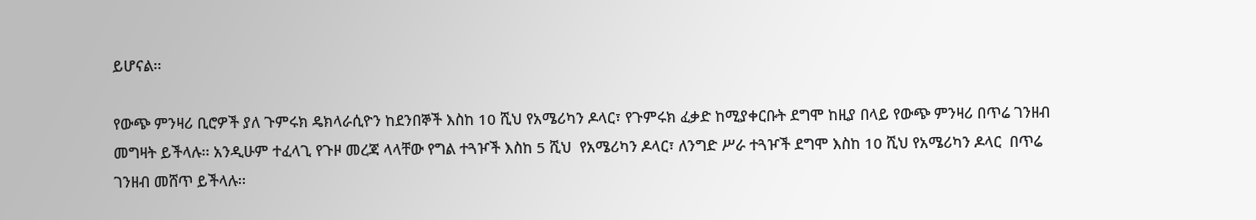ይሆናል፡፡

የውጭ ምንዛሪ ቢሮዎች ያለ ጉምሩክ ዴክላራሲዮን ከደንበኞች እስከ 10 ሺህ የአሜሪካን ዶላር፣ የጉምሩክ ፈቃድ ከሚያቀርቡት ደግሞ ከዚያ በላይ የውጭ ምንዛሪ በጥሬ ገንዘብ መግዛት ይችላሉ፡፡ አንዲሁም ተፈላጊ የጉዞ መረጃ ላላቸው የግል ተጓዦች እስከ 5 ሺህ  የአሜሪካን ዶላር፣ ለንግድ ሥራ ተጓዦች ደግሞ እስከ 10 ሺህ የአሜሪካን ዶላር  በጥሬ ገንዘብ መሸጥ ይችላሉ፡፡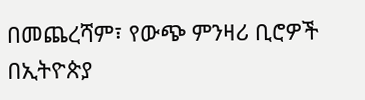በመጨረሻም፣ የውጭ ምንዛሪ ቢሮዎች በኢትዮጵያ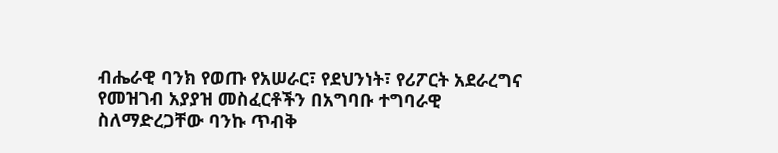ብሔራዊ ባንክ የወጡ የአሠራር፣ የደህንነት፣ የሪፖርት አደራረግና የመዝገብ አያያዝ መስፈርቶችን በአግባቡ ተግባራዊ ስለማድረጋቸው ባንኩ ጥብቅ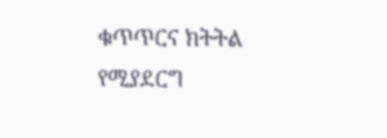ቁጥጥርና ክትትል የሚያደርግ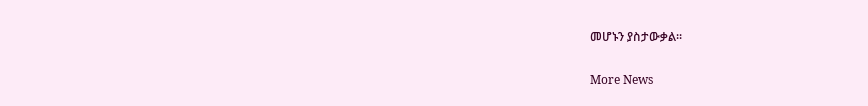መሆኑን ያስታውቃል፡፡

More News